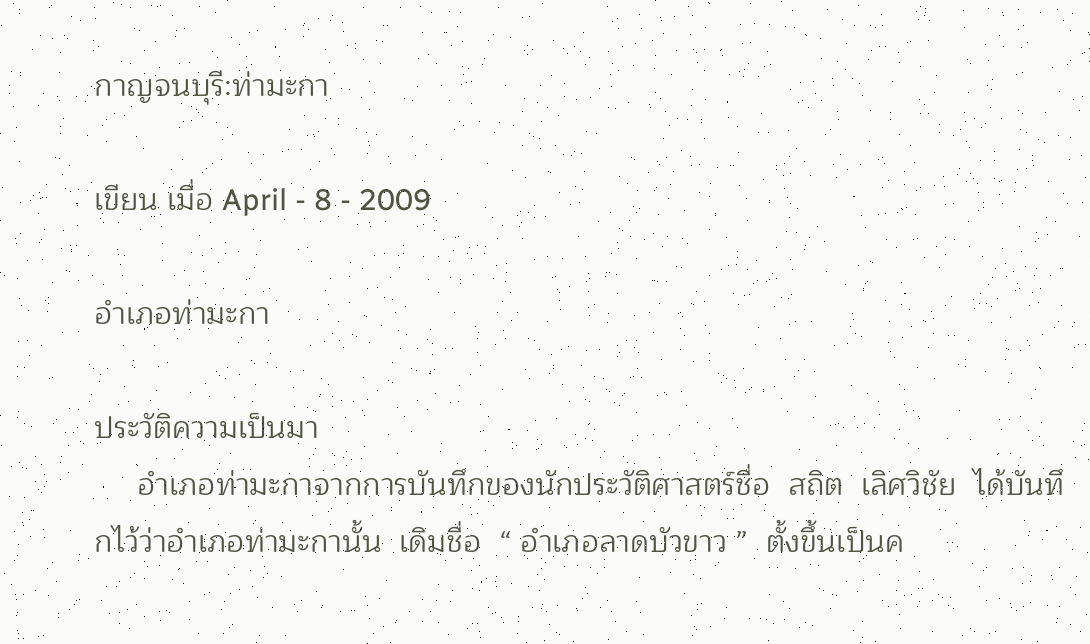กาญจนบุรี:ท่ามะกา

เขียน เมื่อ April - 8 - 2009

อำเภอท่ามะกา

ประวัติความเป็นมา
     อำเภอท่ามะกาจากการบันทึกของนักประวัติศาสตร์ชื่อ  สถิต  เลิศวิชัย  ได้บันทึกไว้ว่าอำเภอท่ามะกานั้น  เดิมชื่อ  “ อำเภอลาดบัวขาว ”  ตั้งขึ้นเป็นค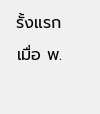รั้งแรก เมื่อ พ.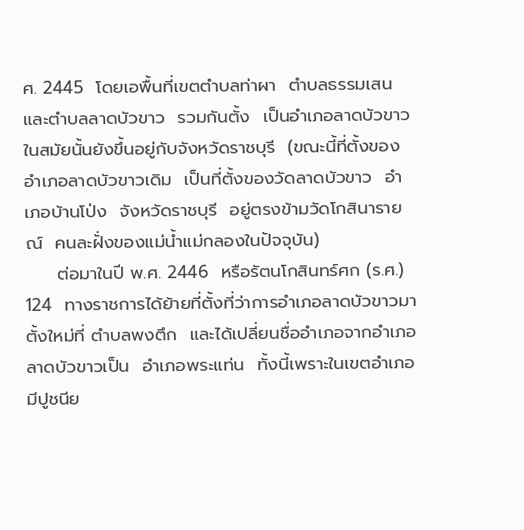ศ. 2445  โดยเอพื้นที่เขตตำบลท่าผา  ตำบลธรรมเสน  และตำบลลาดบัวขาว  รวมกันตั้ง  เป็นอำเภอลาดบัวขาว  ในสมัยนั้นยังขึ้นอยู่กับจังหวัดราชบุรี  (ขณะนี้ที่ตั้งของอำเภอลาดบัวขาวเดิม  เป็นที่ตั้งของวัดลาดบัวขาว  อำเภอบ้านโป่ง  จังหวัดราชบุรี  อยู่ตรงข้ามวัดโกสินารายณ์  คนละฝั่งของแม่น้ำแม่กลองในปัจจุบัน)
     ต่อมาในปี พ.ศ. 2446  หรือรัตนโกสินทร์ศก (ร.ศ.) 124  ทางราชการได้ย้ายที่ตั้งที่ว่าการอำเภอลาดบัวขาวมาตั้งใหม่ที่ ตำบลพงตึก  และได้เปลี่ยนชื่ออำเภอจากอำเภอลาดบัวขาวเป็น  อำเภอพระแท่น  ทั้งนี้เพราะในเขตอำเภอมีปูชนีย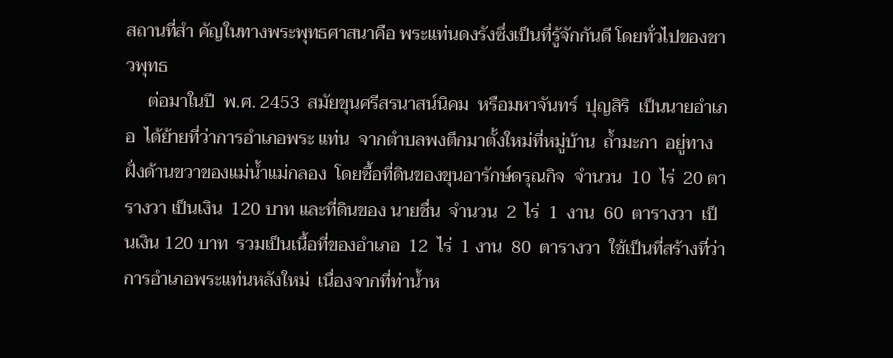สถานที่สำ คัญในทางพระพุทธศาสนาคือ พระแท่นดงรังซึ่งเป็นที่รู้จักกันดี โดยทั่วไปของชาวพุทธ
     ต่อมาในปี  พ.ศ. 2453  สมัยขุนศรีสรนาสน์นิคม  หรือมหาจันทร์  ปุญสิริ  เป็นนายอำเภอ  ได้ย้ายที่ว่าการอำเภอพระ แท่น  จากตำบลพงตึกมาตั้งใหม่ที่หมู่บ้าน  ถ้ำมะกา  อยู่ทางฝั่งด้านขวาของแม่น้ำแม่กลอง  โดยซื้อที่ดินของขุนอารักษ์ดรุณกิจ  จำนวน  10  ไร่  20 ตารางวา เป็นเงิน  120 บาท และที่ดินของ นายชื่น  จำนวน  2  ไร่  1  งาน  60  ตารางวา  เป็นเงิน 120 บาท  รวมเป็นเนื้อที่ของอำเภอ  12  ไร่  1 งาน  80  ตารางวา  ใช้เป็นที่สร้างที่ว่าการอำเภอพระแท่นหลังใหม่  เนื่องจากที่ท่าน้ำห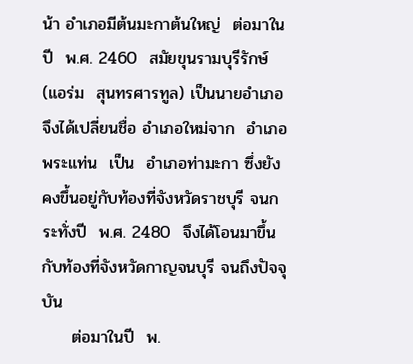น้า อำเภอมีต้นมะกาต้นใหญ่  ต่อมาในปี  พ.ศ. 2460  สมัยขุนรามบุรีรักษ์ (แอร่ม  สุนทรศารทูล) เป็นนายอำเภอ  จึงได้เปลี่ยนชื่อ อำเภอใหม่จาก  อำเภอพระแท่น  เป็น  อำเภอท่ามะกา ซึ่งยังคงขึ้นอยู่กับท้องที่จังหวัดราชบุรี จนกระทั่งปี  พ.ศ. 2480  จึงได้โอนมาขึ้นกับท้องที่จังหวัดกาญจนบุรี จนถึงปัจจุบัน
     ต่อมาในปี  พ.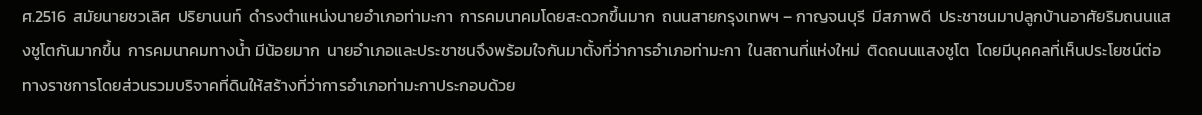ศ.2516  สมัยนายชวเลิศ  ปริยานนท์  ดำรงตำแหน่งนายอำเภอท่ามะกา  การคมนาคมโดยสะดวกขึ้นมาก  ถนนสายกรุงเทพฯ – กาญจนบุรี  มีสภาพดี  ประชาชนมาปลูกบ้านอาศัยริมถนนแสงชูโตกันมากขึ้น  การคมนาคมทางน้ำ มีน้อยมาก  นายอำเภอและประชาชนจึงพร้อมใจกันมาตั้งที่ว่าการอำเภอท่ามะกา  ในสถานที่แห่งใหม่  ติดถนนแสงชูโต  โดยมีบุคคลที่เห็นประโยชน์ต่อทางราชการโดยส่วนรวมบริจาคที่ดินให้สร้างที่ว่าการอำเภอท่ามะกาประกอบด้วย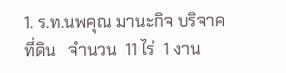1. ร.ท.นพคุณ มานะกิจ บริจาคที่ดิน   จำนวน  11 ไร่  1 งาน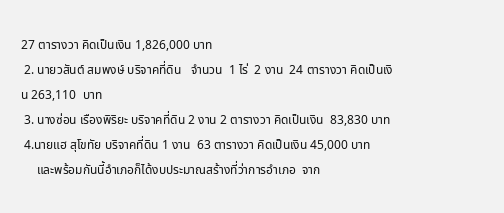27 ตารางวา คิดเป็นเงิน 1,826,000 บาท
 2. นายวสันต์ สมพงษ์ บริจาคที่ดิน   จำนวน  1 ไร่  2 งาน  24 ตารางวา คิดเป็นเงิน 263,110  บาท
 3. นางซ่อน เรืองพิริยะ บริจาคที่ดิน 2 งาน 2 ตารางวา คิดเป็นเงิน  83,830 บาท
 4.นายแฮ สุโขทัย บริจาคที่ดิน 1 งาน  63 ตารางวา คิดเป็นเงิน 45,000 บาท
     และพร้อมกันนี้อำเภอก็ได้งบประมาณสร้างที่ว่าการอำเภอ  จาก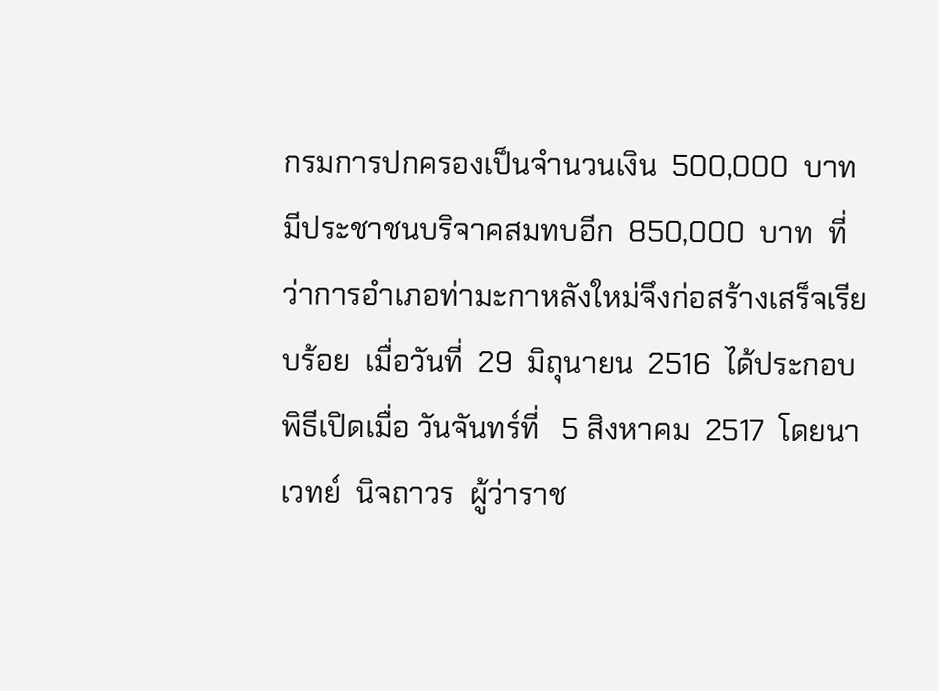กรมการปกครองเป็นจำนวนเงิน  500,000  บาท  มีประชาชนบริจาคสมทบอีก  850,000  บาท  ที่ว่าการอำเภอท่ามะกาหลังใหม่จึงก่อสร้างเสร็จเรียบร้อย  เมื่อวันที่  29  มิถุนายน  2516  ได้ประกอบพิธีเปิดเมื่อ วันจันทร์ที่   5 สิงหาคม  2517  โดยนาเวทย์  นิจถาวร  ผู้ว่าราช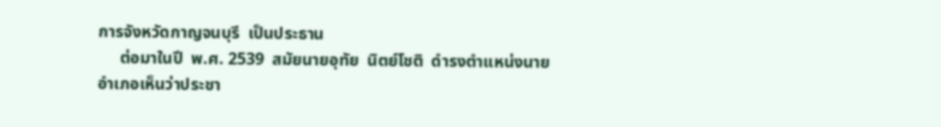การจังหวัดกาญจนบุรี  เป็นประธาน
     ต่อมาในปี  พ.ศ. 2539  สมัยนายอุทัย  นิตย์โชติ  ดำรงตำแหน่งนายอำเภอเห็นว่าประชา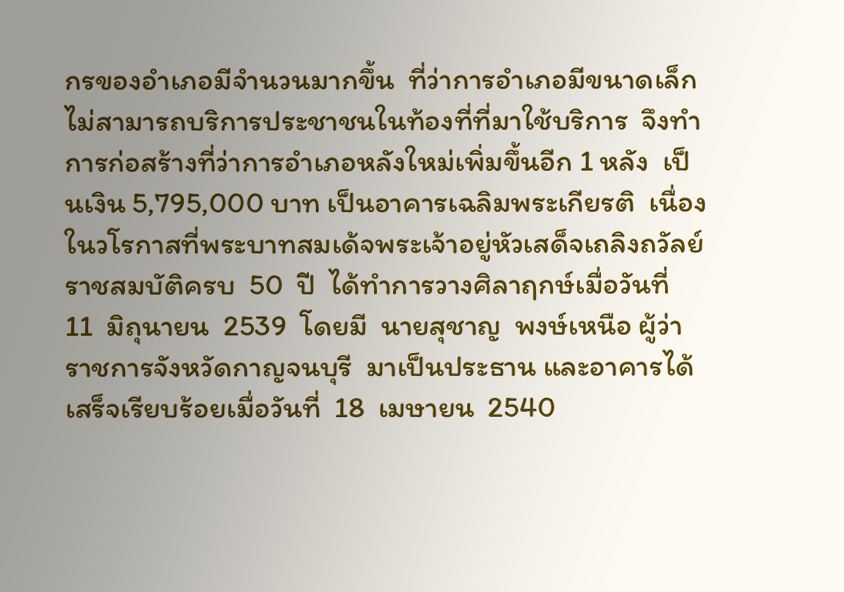กรของอำเภอมีจำนวนมากขึ้น  ที่ว่าการอำเภอมีขนาดเล็กไม่สามารถบริการประชาชนในท้องที่ที่มาใช้บริการ  จึงทำการก่อสร้างที่ว่าการอำเภอหลังใหม่เพิ่มขึ้นอีก 1 หลัง  เป็นเงิน 5,795,000 บาท เป็นอาคารเฉลิมพระเกียรติ  เนื่องในวโรกาสที่พระบาทสมเด้จพระเจ้าอยู่หัวเสด็จเถลิงถวัลย์ราชสมบัติครบ  50  ปี  ได้ทำการวางศิลาฤกษ์เมื่อวันที่  11  มิถุนายน  2539  โดยมี  นายสุชาญ  พงษ์เหนือ ผู้ว่าราชการจังหวัดกาญจนบุรี  มาเป็นประธาน และอาคารได้เสร็จเรียบร้อยเมื่อวันที่  18  เมษายน  2540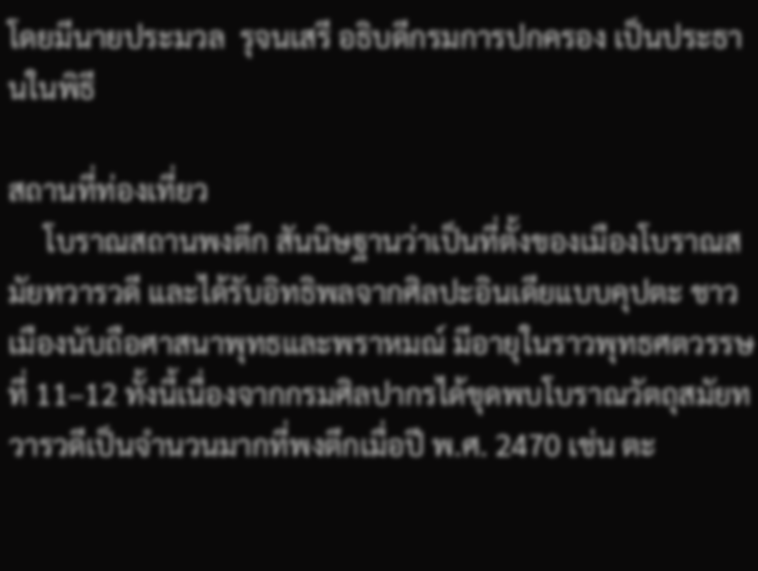โดยมีนายประมวล  รุจนเสรี อธิบดีกรมการปกครอง เป็นประธานในพิธี

สถานที่ท่องเที่ยว
     โบราณสถานพงตึก สันนิษฐานว่าเป็นที่ตั้งของเมืองโบราณสมัยทวารวดี และได้รับอิทธิพลจากศิลปะอินเดียแบบคุปตะ ชาวเมืองนับถือศาสนาพุทธและพราหมณ์ มีอายุในราวพุทธศตวรรษที่ 11–12 ทั้งนี้เนื่องจากกรมศิลปากรได้ขุดพบโบราณวัตถุสมัยทวารวดีเป็นจำนวนมากที่พงตึกเมื่อปี พ.ศ. 2470 เช่น ตะ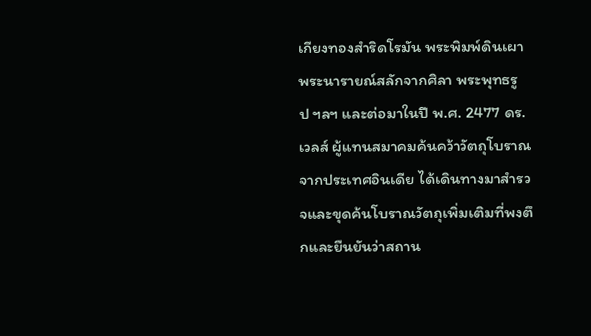เกียงทองสำริดโรมัน พระพิมพ์ดินเผา พระนารายณ์สลักจากศิลา พระพุทธรูป ฯลฯ และต่อมาในปี พ.ศ. 2477 ดร.เวลส์ ผู้แทนสมาคมค้นคว้าวัตถุโบราณจากประเทศอินเดีย ได้เดินทางมาสำรวจและขุดค้นโบราณวัตถุเพิ่มเติมที่พงตึกและยืนยันว่าสถาน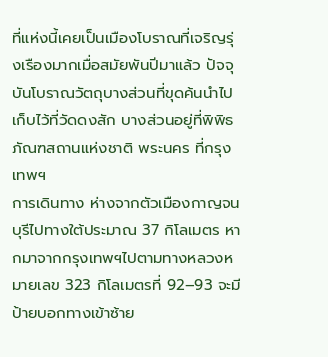ที่แห่งนี้เคยเป็นเมืองโบราณที่เจริญรุ่งเรืองมากเมื่อสมัยพันปีมาแล้ว ปัจจุบันโบราณวัตถุบางส่วนที่ขุดค้นนำไปเก็บไว้ที่วัดดงสัก บางส่วนอยู่ที่พิพิธภัณฑสถานแห่งชาติ พระนคร ที่กรุงเทพฯ
การเดินทาง ห่างจากตัวเมืองกาญจนบุรีไปทางใต้ประมาณ 37 กิโลเมตร หากมาจากกรุงเทพฯไปตามทางหลวงหมายเลข 323 กิโลเมตรที่ 92–93 จะมีป้ายบอกทางเข้าซ้าย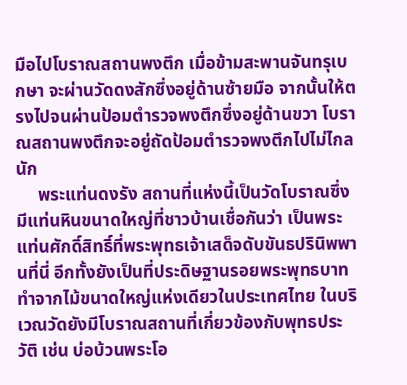มือไปโบราณสถานพงตึก เมื่อข้ามสะพานจันทรุเบกษา จะผ่านวัดดงสักซึ่งอยู่ด้านซ้ายมือ จากนั้นให้ตรงไปจนผ่านป้อมตำรวจพงตึกซึ่งอยู่ด้านขวา โบราณสถานพงตึกจะอยู่ถัดป้อมตำรวจพงตึกไปไม่ไกลนัก
     พระแท่นดงรัง สถานที่แห่งนี้เป็นวัดโบราณซึ่งมีแท่นหินขนาดใหญ่ที่ชาวบ้านเชื่อกันว่า เป็นพระแท่นศักดิ์สิทธิ์ที่พระพุทธเจ้าเสด็จดับขันธปรินิพพานที่นี่ อีกทั้งยังเป็นที่ประดิษฐานรอยพระพุทธบาททำจากไม้ขนาดใหญ่แห่งเดียวในประเทศไทย ในบริเวณวัดยังมีโบราณสถานที่เกี่ยวข้องกับพุทธประวัติ เช่น บ่อบ้วนพระโอ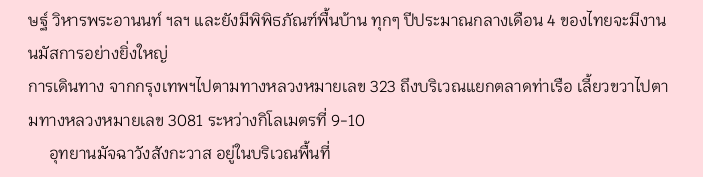ษฐ์ วิหารพระอานนท์ ฯลฯ และยังมีพิพิธภัณฑ์พื้นบ้าน ทุกๆ ปีประมาณกลางเดือน 4 ของไทยจะมีงานนมัสการอย่างยิ่งใหญ่
การเดินทาง จากกรุงเทพฯไปตามทางหลวงหมายเลข 323 ถึงบริเวณแยกตลาดท่าเรือ เลี้ยวขวาไปตามทางหลวงหมายเลข 3081 ระหว่างกิโลเมตรที่ 9-10
     อุทยานมัจฉาวังสังกะวาส อยู่ในบริเวณพื้นที่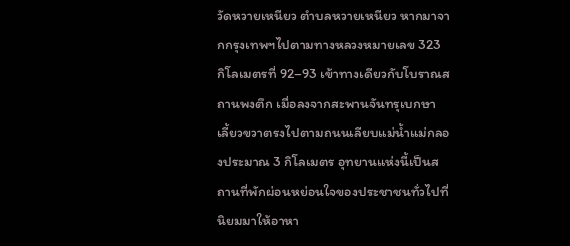วัดหวายเหนียว ตำบลหวายเหนียว หากมาจากกรุงเทพฯไปตามทางหลวงหมายเลข 323 กิโลเมตรที่ 92–93 เข้าทางเดียวกับโบราณสถานพงตึก เมื่อลงจากสะพานจันทรุเบกษา เลี้ยวขวาตรงไปตามถนนเลียบแม่น้ำแม่กลองประมาณ 3 กิโลเมตร อุทยานแห่งนี้เป็นสถานที่พักผ่อนหย่อนใจของประชาชนทั่วไปที่นิยมมาให้อาหา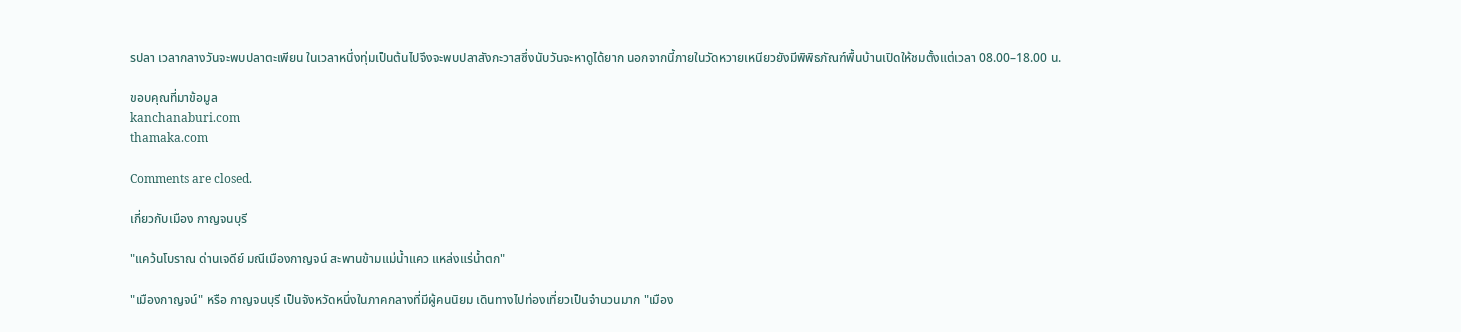รปลา เวลากลางวันจะพบปลาตะเพียน ในเวลาหนึ่งทุ่มเป็นต้นไปจึงจะพบปลาสังกะวาสซึ่งนับวันจะหาดูได้ยาก นอกจากนี้ภายในวัดหวายเหนียวยังมีพิพิธภัณฑ์พื้นบ้านเปิดให้ชมตั้งแต่เวลา 08.00–18.00 น.

ขอบคุณที่มาข้อมูล
kanchanaburi.com
thamaka.com

Comments are closed.

เกี่ยวกับเมือง กาญจนบุรี

"แคว้นโบราณ ด่านเจดีย์ มณีเมืองกาญจน์ สะพานข้ามแม่น้ำแคว แหล่งแร่น้ำตก"

"เมืองกาญจน์" หรือ กาญจนบุรี เป็นจังหวัดหนึ่งในภาคกลางที่มีผู้คนนิยม เดินทางไปท่องเที่ยวเป็นจำนวนมาก "เมือง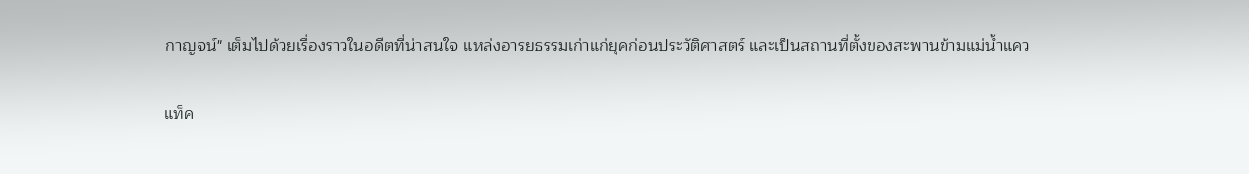กาญจน์" เต็มไปด้วยเรื่องราวในอดีตที่น่าสนใจ แหล่งอารยธรรมเก่าแก่ยุคก่อนประวัติศาสตร์ และเป็นสถานที่ตั้งของสะพานข้ามแม่น้ำแคว

แท็ค